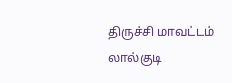திருச்சி மாவட்டம் லால்குடி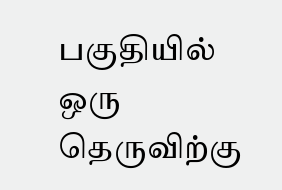பகுதியில் ஒரு தெருவிற்கு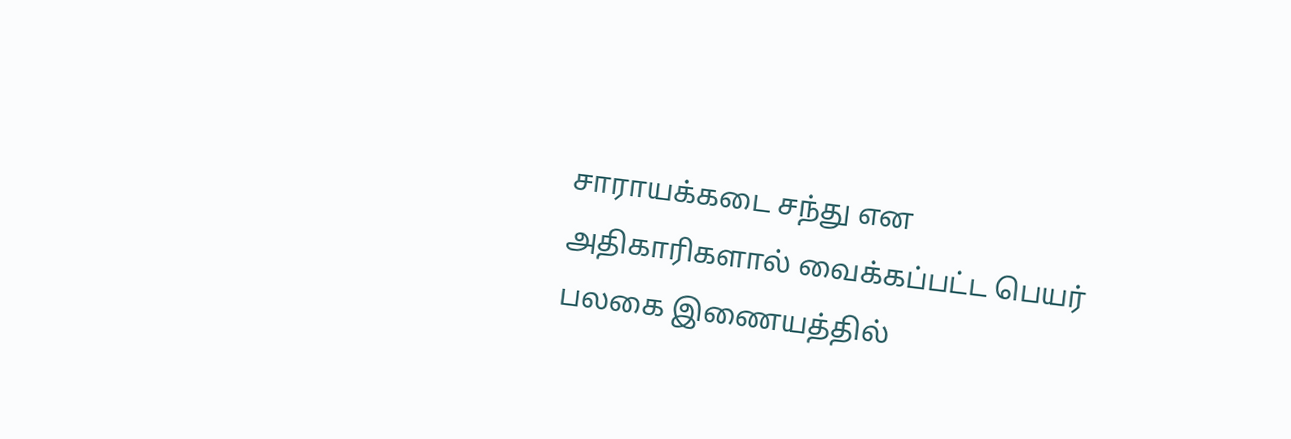சாராயக்கடை சந்து என அதிகாரிகளால் வைக்கப்பட்ட பெயர் பலகை இணையத்தில்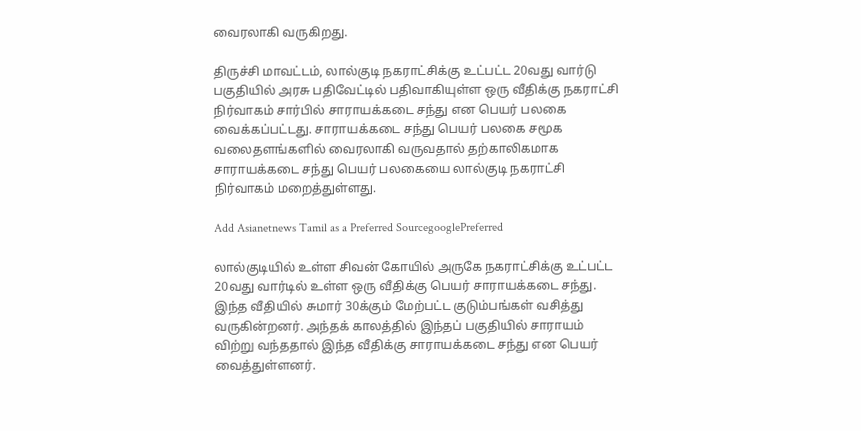வைரலாகி வருகிறது.

திருச்சி மாவட்டம், லால்குடி நகராட்சிக்கு உட்பட்ட 20வது வார்டு பகுதியில் அரசு பதிவேட்டில் பதிவாகியுள்ள ஒரு வீதிக்கு நகராட்சி நிர்வாகம் சார்பில் சாராயக்கடை சந்து என பெயர் பலகை வைக்கப்பட்டது. சாராயக்கடை சந்து பெயர் பலகை சமூக வலைதளங்களில் வைரலாகி வருவதால் தற்காலிகமாக சாராயக்கடை சந்து பெயர் பலகையை லால்குடி நகராட்சி நிர்வாகம் மறைத்துள்ளது.

Add Asianetnews Tamil as a Preferred SourcegooglePreferred

லால்குடியில் உள்ள சிவன் கோயில் அருகே நகராட்சிக்கு உட்பட்ட 20வது வார்டில் உள்ள ஒரு வீதிக்கு பெயர் சாராயக்கடை சந்து. இந்த வீதியில் சுமார் 30க்கும் மேற்பட்ட குடும்பங்கள் வசித்து வருகின்றனர். அந்தக் காலத்தில் இந்தப் பகுதியில் சாராயம் விற்று வந்ததால் இந்த வீதிக்கு சாராயக்கடை சந்து என பெயர் வைத்துள்ளனர்.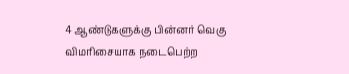4 ஆண்டுகளுக்கு பின்னர் வெகு விமரிசையாக நடைபெற்ற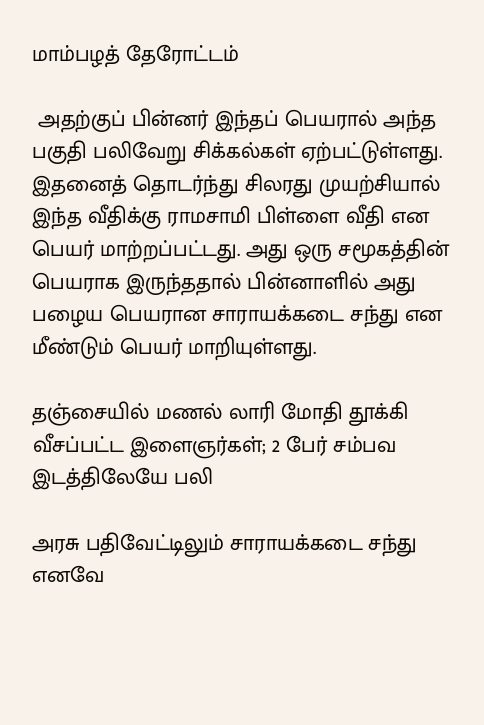மாம்பழத் தேரோட்டம்

 அதற்குப் பின்னர் இந்தப் பெயரால் அந்த பகுதி பலிவேறு சிக்கல்கள் ஏற்பட்டுள்ளது. இதனைத் தொடர்ந்து சிலரது முயற்சியால் இந்த வீதிக்கு ராமசாமி பிள்ளை வீதி என பெயர் மாற்றப்பட்டது. அது ஒரு சமூகத்தின் பெயராக இருந்ததால் பின்னாளில் அது பழைய பெயரான சாராயக்கடை சந்து என மீண்டும் பெயர் மாறியுள்ளது.

தஞ்சையில் மணல் லாரி மோதி தூக்கி வீசப்பட்ட இளைஞர்கள்; 2 பேர் சம்பவ இடத்திலேயே பலி

அரசு பதிவேட்டிலும் சாராயக்கடை சந்து எனவே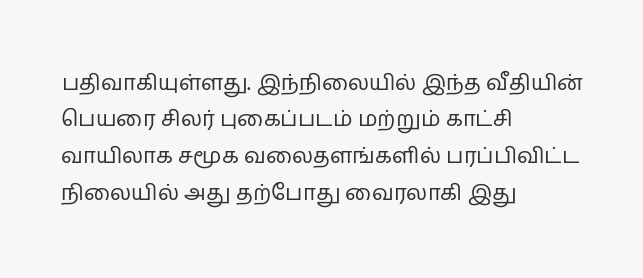பதிவாகியுள்ளது. இந்நிலையில் இந்த வீதியின் பெயரை சிலர் புகைப்படம் மற்றும் காட்சி வாயிலாக சமூக வலைதளங்களில் பரப்பிவிட்ட நிலையில் அது தற்போது வைரலாகி இது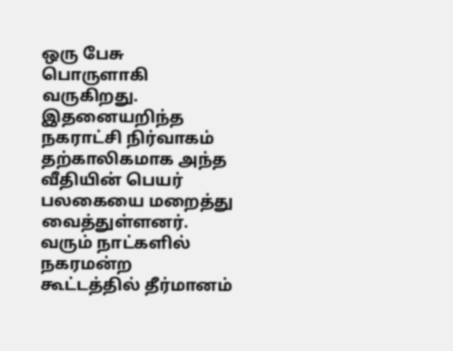ஒரு பேசு பொருளாகி வருகிறது. இதனையறிந்த நகராட்சி நிர்வாகம் தற்காலிகமாக அந்த வீதியின் பெயர் பலகையை மறைத்து வைத்துள்ளனர். வரும் நாட்களில் நகரமன்ற கூட்டத்தில் தீர்மானம்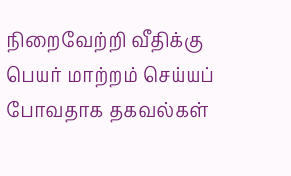நிறைவேற்றி வீதிக்கு பெயர் மாற்றம் செய்யப் போவதாக தகவல்கள்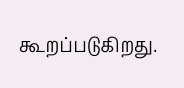கூறப்படுகிறது.